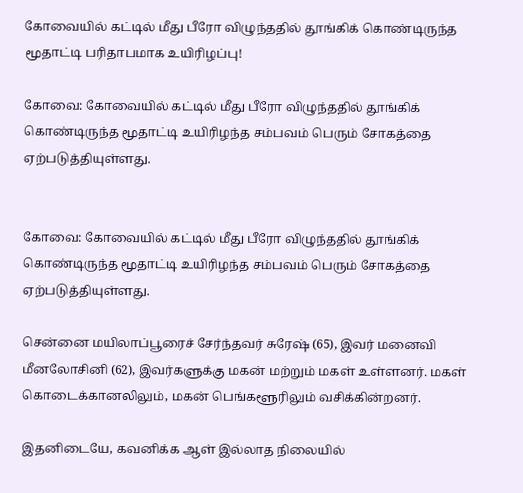கோவையில் கட்டில் மீது பீரோ விழுந்ததில் தூங்கிக் கொண்டிருந்த மூதாட்டி பரிதாபமாக உயிரிழப்பு!

கோவை: கோவையில் கட்டில் மீது பீரோ விழுந்ததில் தூங்கிக் கொண்டிருந்த மூதாட்டி உயிரிழந்த சம்பவம் பெரும் சோகத்தை ஏற்படுத்தியுள்ளது.


கோவை: கோவையில் கட்டில் மீது பீரோ விழுந்ததில் தூங்கிக் கொண்டிருந்த மூதாட்டி உயிரிழந்த சம்பவம் பெரும் சோகத்தை ஏற்படுத்தியுள்ளது.

சென்னை மயிலாப்பூரைச் சேர்ந்தவர் சுரேஷ் (65), இவர் மனைவி மீனலோசினி (62), இவர்களுக்கு மகன் மற்றும் மகள் உள்ளனர். மகள் கொடைக்கானலிலும், மகன் பெங்களூரிலும் வசிக்கின்றனர்.

இதனிடையே, கவனிக்க ஆள் இல்லாத நிலையில்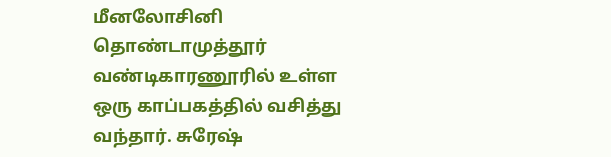மீனலோசினி தொண்டாமுத்தூர் வண்டிகாரணூரில் உள்ள ஒரு காப்பகத்தில் வசித்து வந்தார். சுரேஷ்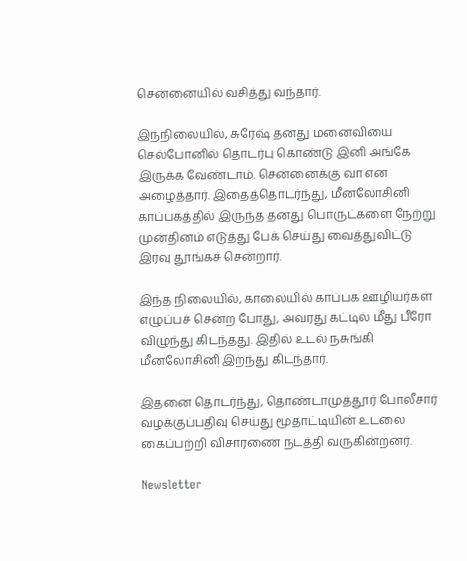சென்னையில் வசித்து வந்தார்.

இந்நிலையில், சுரேஷ் தனது மனைவியை செல்போனில் தொடர்பு கொண்டு இனி அங்கே இருக்க வேண்டாம். சென்னைக்கு வா என அழைத்தார். இதைத்தொடர்ந்து, மீனலோசினி காப்பகத்தில் இருந்த தனது பொருட்களை நேற்று முன்தினம் எடுத்து பேக் செய்து வைத்துவிட்டு இரவு தூங்கச் சென்றார்.

இந்த நிலையில், காலையில் காப்பக ஊழியர்கள் எழுப்பச் சென்ற போது, அவரது கட்டில் மீது பீரோ விழுந்து கிடந்தது. இதில் உடல் நசுங்கி மீனலோசினி இறந்து கிடந்தார்.

இதனை தொடர்ந்து, தொண்டாமுத்தூர் போலீசார் வழக்குப்பதிவு செய்து மூதாட்டியின் உடலை கைப்பற்றி விசாரணை நடத்தி வருகின்றனர்.

Newsletter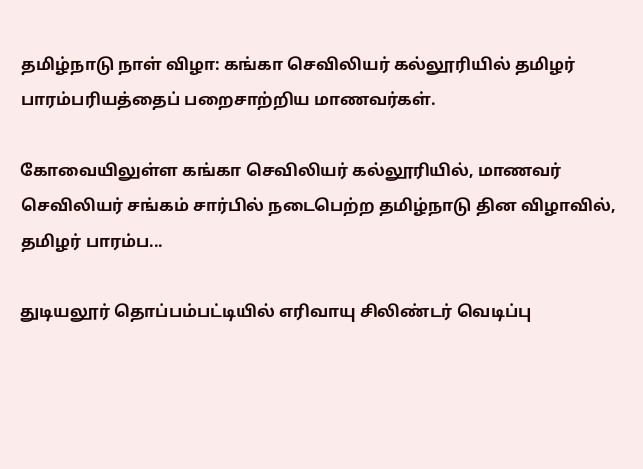தமிழ்நாடு நாள் விழா: கங்கா செவிலியர் கல்லூரியில் தமிழர் பாரம்பரியத்தைப் பறைசாற்றிய மாணவர்கள்.

கோவையிலுள்ள கங்கா செவிலியர் கல்லூரியில், மாணவர் செவிலியர் சங்கம் சார்பில் நடைபெற்ற தமிழ்நாடு தின விழாவில், தமிழர் பாரம்ப...

துடியலூர் தொப்பம்பட்டியில் எரிவாயு சிலிண்டர் வெடிப்பு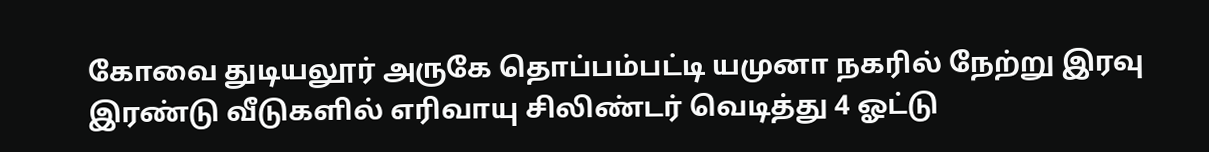கோவை துடியலூர் அருகே தொப்பம்பட்டி யமுனா நகரில் நேற்று இரவு இரண்டு வீடுகளில் எரிவாயு சிலிண்டர் வெடித்து 4 ஓட்டு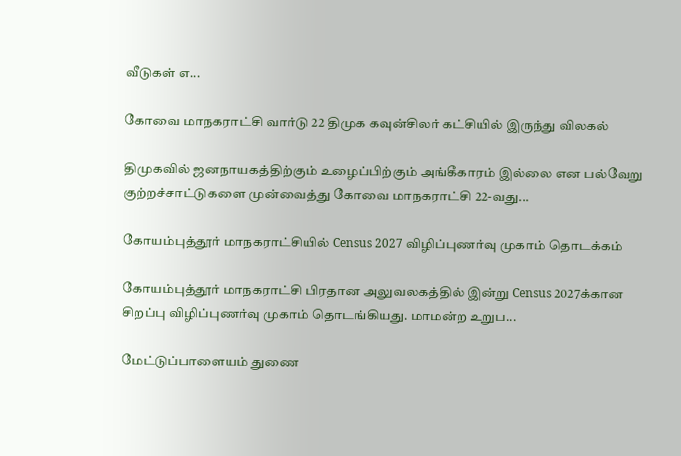வீடுகள் எ...

கோவை மாநகராட்சி வார்டு 22 திமுக கவுன்சிலர் கட்சியில் இருந்து விலகல்

திமுகவில் ஜனநாயகத்திற்கும் உழைப்பிற்கும் அங்கீகாரம் இல்லை என பல்வேறு குற்றச்சாட்டுகளை முன்வைத்து கோவை மாநகராட்சி 22-வது...

கோயம்புத்தூர் மாநகராட்சியில் Census 2027 விழிப்புணர்வு முகாம் தொடக்கம்

கோயம்புத்தூர் மாநகராட்சி பிரதான அலுவலகத்தில் இன்று Census 2027க்கான சிறப்பு விழிப்புணர்வு முகாம் தொடங்கியது. மாமன்ற உறுப...

மேட்டுப்பாளையம் துணை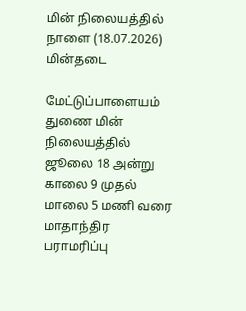மின் நிலையத்தில் நாளை (18.07.2026) மின்தடை

மேட்டுப்பாளையம் துணை மின் நிலையத்தில் ஜூலை 18 அன்று காலை 9 முதல் மாலை 5 மணி வரை மாதாந்திர பராமரிப்பு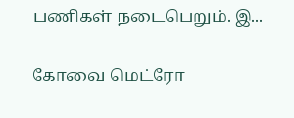பணிகள் நடைபெறும். இ...

கோவை மெட்ரோ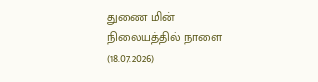துணை மின் நிலையத்தில் நாளை (18.07.2026)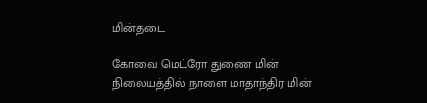மின்தடை

கோவை மெட்ரோ துணை மின் நிலையத்தில் நாளை மாதாந்திர மின்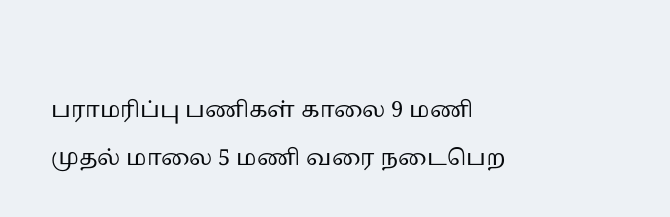பராமரிப்பு பணிகள் காலை 9 மணி முதல் மாலை 5 மணி வரை நடைபெற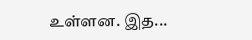உள்ளன. இத...